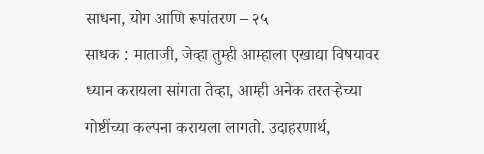साधना, योग आणि रूपांतरण – २५
साधक : माताजी, जेव्हा तुम्ही आम्हाला एखाद्या विषयावर ध्यान करायला सांगता तेव्हा, आम्ही अनेक तरतऱ्हेच्या गोष्टींच्या कल्पना करायला लागतो. उदाहरणार्थ,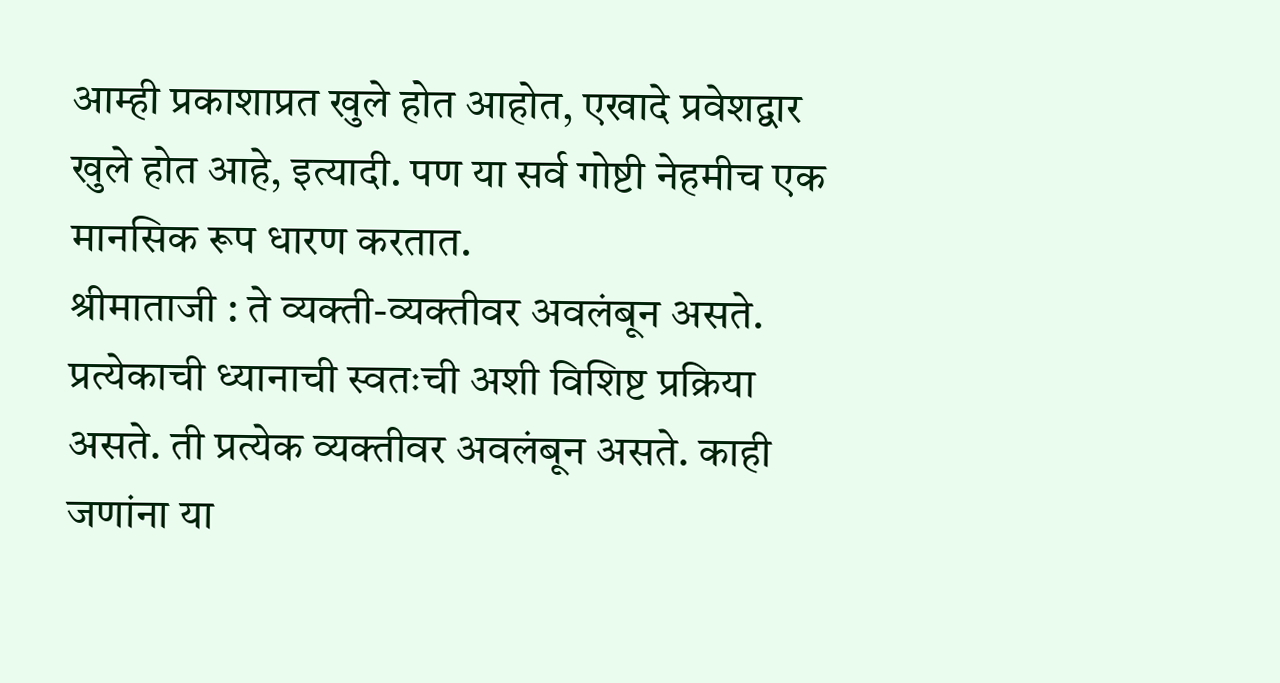आम्ही प्रकाशाप्रत खुले होत आहोत, एखादे प्रवेशद्वार खुले होत आहे, इत्यादी. पण या सर्व गोष्टी नेहमीच एक मानसिक रूप धारण करतात.
श्रीमाताजी : ते व्यक्ती-व्यक्तीवर अवलंबून असते. प्रत्येकाची ध्यानाची स्वतःची अशी विशिष्ट प्रक्रिया असते. ती प्रत्येक व्यक्तीवर अवलंबून असते. काही जणांना या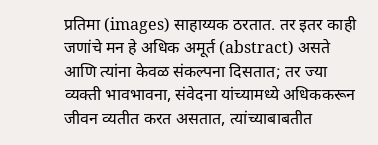प्रतिमा (images) साहाय्यक ठरतात. तर इतर काही जणांचे मन हे अधिक अमूर्त (abstract) असते आणि त्यांना केवळ संकल्पना दिसतात; तर ज्या व्यक्ती भावभावना, संवेदना यांच्यामध्ये अधिककरून जीवन व्यतीत करत असतात, त्यांच्याबाबतीत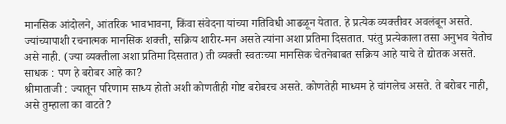मानसिक आंदोलने, आंतरिक भावभावना, किंवा संवेदना यांच्या गतिविधी आढळून येतात. हे प्रत्येक व्यक्तीवर अवलंबून असते.
ज्यांच्यापाशी रचनात्मक मानसिक शक्ती, सक्रिय शारीर-मन असते त्यांना अशा प्रतिमा दिसतात. परंतु प्रत्येकाला तसा अनुभव येतोच असे नाही. (ज्या व्यक्तीला अशा प्रतिमा दिसतात) ती व्यक्ती स्वतःच्या मानसिक चेतनेबाबत सक्रिय आहे याचे ते द्योतक असते.
साधक : पण हे बरोबर आहे का?
श्रीमाताजी : ज्यातून परिणाम साध्य होतो अशी कोणतीही गोष्ट बरोबरच असते. कोणतेही माध्यम हे चांगलेच असते. ते बरोबर नाही, असे तुम्हाला का वाटते?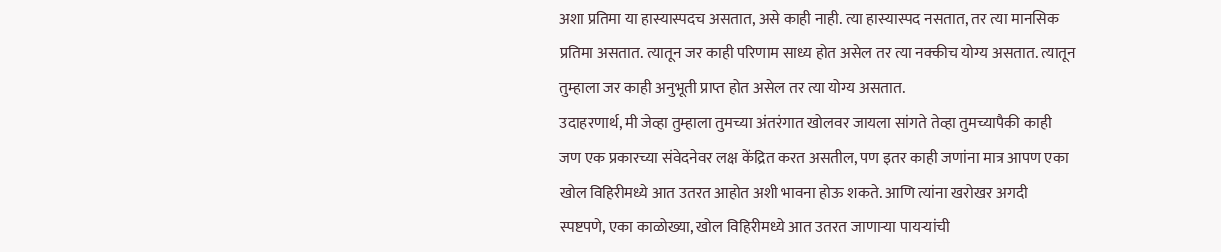अशा प्रतिमा या हास्यास्पदच असतात, असे काही नाही. त्या हास्यास्पद नसतात, तर त्या मानसिक प्रतिमा असतात. त्यातून जर काही परिणाम साध्य होत असेल तर त्या नक्कीच योग्य असतात. त्यातून तुम्हाला जर काही अनुभूती प्राप्त होत असेल तर त्या योग्य असतात.
उदाहरणार्थ, मी जेव्हा तुम्हाला तुमच्या अंतरंगात खोलवर जायला सांगते तेव्हा तुमच्यापैकी काही जण एक प्रकारच्या संवेदनेवर लक्ष केंद्रित करत असतील, पण इतर काही जणांना मात्र आपण एका खोल विहिरीमध्ये आत उतरत आहोत अशी भावना होऊ शकते. आणि त्यांना खरोखर अगदी स्पष्टपणे, एका काळोख्या, खोल विहिरीमध्ये आत उतरत जाणाऱ्या पायऱ्यांची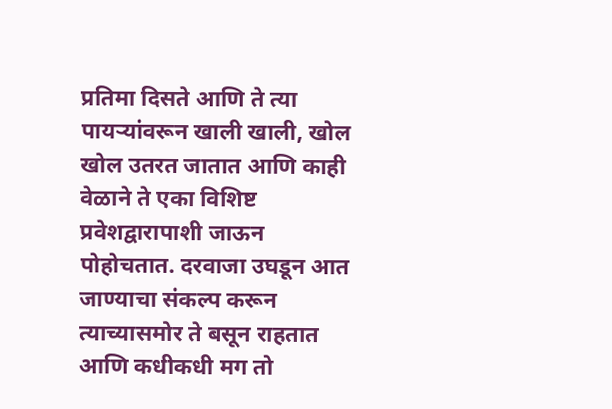प्रतिमा दिसते आणि ते त्या पायऱ्यांवरून खाली खाली, खोल खोल उतरत जातात आणि काही वेळाने ते एका विशिष्ट प्रवेशद्वारापाशी जाऊन पोहोचतात. दरवाजा उघडून आत जाण्याचा संकल्प करून त्याच्यासमोर ते बसून राहतात आणि कधीकधी मग तो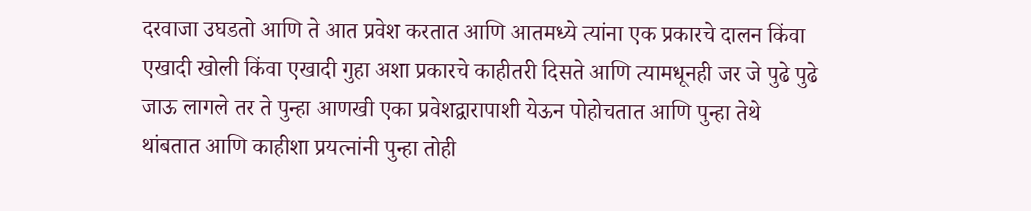दरवाजा उघडतो आणि ते आत प्रवेश करतात आणि आतमध्ये त्यांना एक प्रकारचे दालन किंवा एखादी खोली किंवा एखादी गुहा अशा प्रकारचे काहीतरी दिसते आणि त्यामधूनही जर जे पुढे पुढे जाऊ लागले तर ते पुन्हा आणखी एका प्रवेशद्वारापाशी येऊन पोहोचतात आणि पुन्हा तेथे थांबतात आणि काहीशा प्रयत्नांनी पुन्हा तोही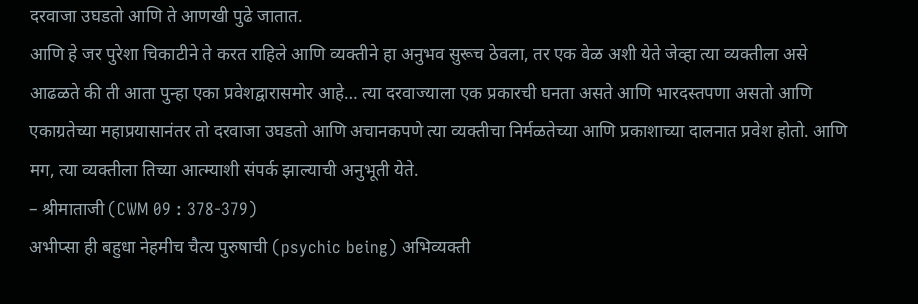दरवाजा उघडतो आणि ते आणखी पुढे जातात.
आणि हे जर पुरेशा चिकाटीने ते करत राहिले आणि व्यक्तीने हा अनुभव सुरूच ठेवला, तर एक वेळ अशी येते जेव्हा त्या व्यक्तीला असे आढळते की ती आता पुन्हा एका प्रवेशद्वारासमोर आहे… त्या दरवाज्याला एक प्रकारची घनता असते आणि भारदस्तपणा असतो आणि एकाग्रतेच्या महाप्रयासानंतर तो दरवाजा उघडतो आणि अचानकपणे त्या व्यक्तीचा निर्मळतेच्या आणि प्रकाशाच्या दालनात प्रवेश होतो. आणि मग, त्या व्यक्तीला तिच्या आत्म्याशी संपर्क झाल्याची अनुभूती येते.
– श्रीमाताजी (CWM 09 : 378-379)
अभीप्सा ही बहुधा नेहमीच चैत्य पुरुषाची (psychic being) अभिव्यक्ती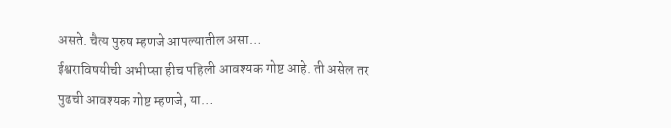असते. चैत्य पुरुष म्हणजे आपल्यातील असा…
ईश्वराविषयीची अभीप्सा हीच पहिली आवश्यक गोष्ट आहे. ती असेल तर पुढची आवश्यक गोष्ट म्हणजे, या…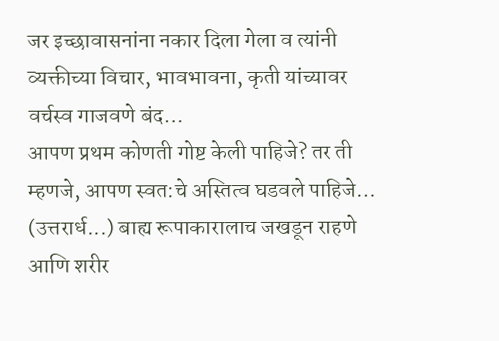जर इच्छावासनांना नकार दिला गेला व त्यांनी व्यक्तीच्या विचार, भावभावना, कृती यांच्यावर वर्चस्व गाजवणे बंद…
आपण प्रथम कोणती गोष्ट केली पाहिजे? तर ती म्हणजे, आपण स्वत:चे अस्तित्व घडवले पाहिजे…
(उत्तरार्ध...) बाह्य रूपाकारालाच जखडून राहणे आणि शरीर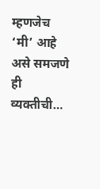म्हणजेच ‘मी’ आहे असे समजणे ही व्यक्तीची…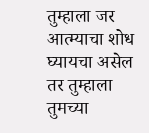तुम्हाला जर आत्म्याचा शोध घ्यायचा असेल तर तुम्हाला तुमच्या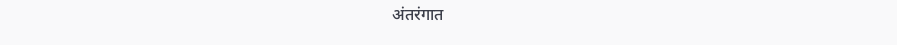अंतरंगात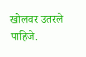खोलवर उतरले पाहिजे.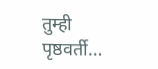तुम्ही पृष्ठवर्ती…